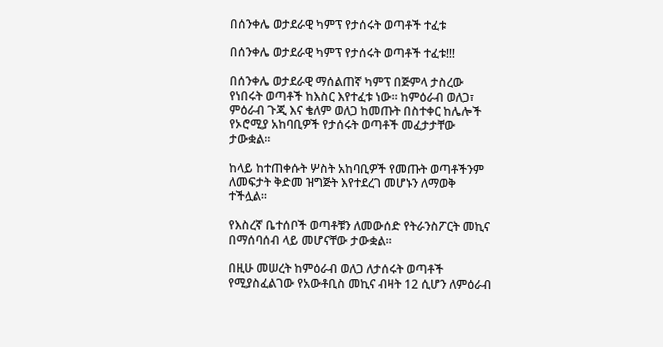በሰንቀሌ ወታደራዊ ካምፕ የታሰሩት ወጣቶች ተፈቱ

በሰንቀሌ ወታደራዊ ካምፕ የታሰሩት ወጣቶች ተፈቱ!!!

በሰንቀሌ ወታደራዊ ማሰልጠኛ ካምፕ በጅምላ ታስረው የነበሩት ወጣቶች ከእስር እየተፈቱ ነው። ከምዕራብ ወለጋ፣ ምዕራብ ጉጂ እና ቄለም ወለጋ ከመጡት በስተቀር ከሌሎች የኦሮሚያ አከባቢዎች የታሰሩት ወጣቶች መፈታታቸው ታውቋል።

ከላይ ከተጠቀሱት ሦስት አከባቢዎች የመጡት ወጣቶችንም ለመፍታት ቅድመ ዝግጅት እየተደረገ መሆኑን ለማወቅ ተችሏል።

የእስረኛ ቤተሰቦች ወጣቶቹን ለመውሰድ የትራንስፖርት መኪና በማሰባሰብ ላይ መሆናቸው ታውቋል።

በዚሁ መሠረት ከምዕራብ ወለጋ ለታሰሩት ወጣቶች የሚያስፈልገው የአውቶቢስ መኪና ብዛት 12 ሲሆን ለምዕራብ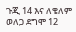ጉጂ 14 እና ለቄለም ወለጋ ደግሞ 12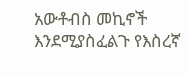አውቶብስ መኪኖች እንደሚያስፈልጉ የእስረኛ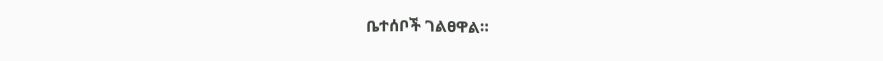ቤተሰቦች ገልፀዋል።